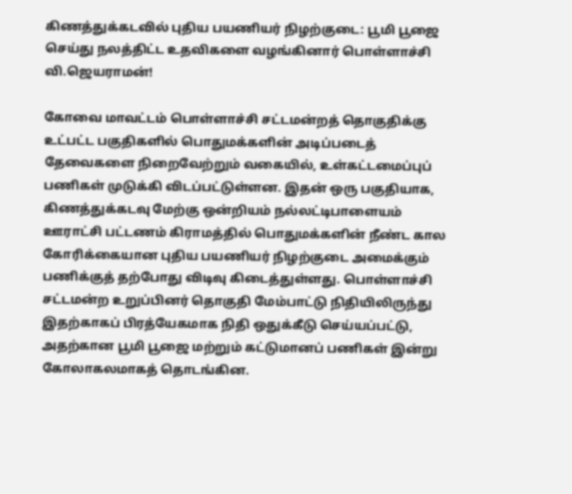கிணத்துக்கடவில் புதிய பயணியர் நிழற்குடை: பூமி பூஜை செய்து நலத்திட்ட உதவிகளை வழங்கினார் பொள்ளாச்சி வி.ஜெயராமன்!

கோவை மாவட்டம் பொள்ளாச்சி சட்டமன்றத் தொகுதிக்கு உட்பட்ட பகுதிகளில் பொதுமக்களின் அடிப்படைத் தேவைகளை நிறைவேற்றும் வகையில், உள்கட்டமைப்புப் பணிகள் முடுக்கி விடப்பட்டுள்ளன. இதன் ஒரு பகுதியாக, கிணத்துக்கடவு மேற்கு ஒன்றியம் நல்லட்டிபாளையம் ஊராட்சி பட்டணம் கிராமத்தில் பொதுமக்களின் நீண்ட கால கோரிக்கையான புதிய பயணியர் நிழற்குடை அமைக்கும் பணிக்குத் தற்போது விடிவு கிடைத்துள்ளது. பொள்ளாச்சி சட்டமன்ற உறுப்பினர் தொகுதி மேம்பாட்டு நிதியிலிருந்து இதற்காகப் பிரத்யேகமாக நிதி ஒதுக்கீடு செய்யப்பட்டு, அதற்கான பூமி பூஜை மற்றும் கட்டுமானப் பணிகள் இன்று கோலாகலமாகத் தொடங்கின.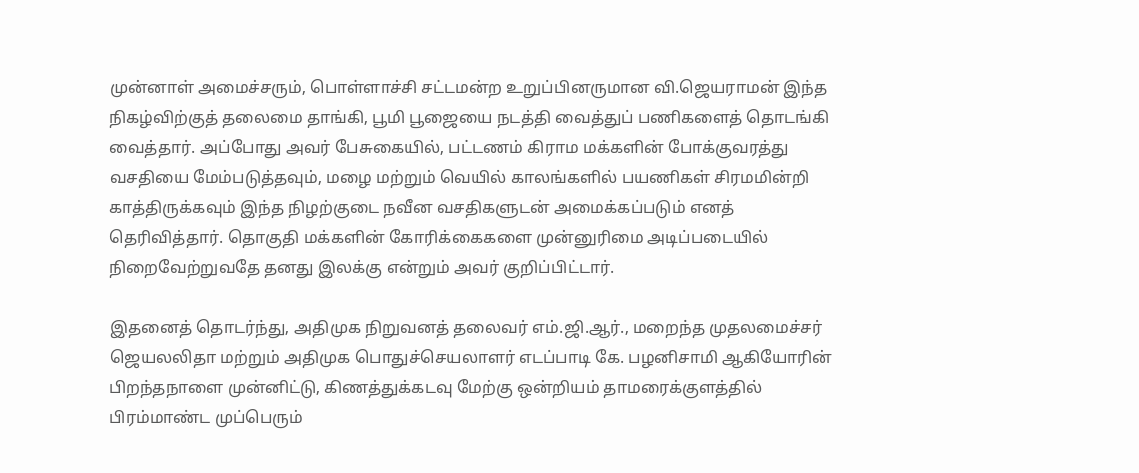முன்னாள் அமைச்சரும், பொள்ளாச்சி சட்டமன்ற உறுப்பினருமான வி.ஜெயராமன் இந்த நிகழ்விற்குத் தலைமை தாங்கி, பூமி பூஜையை நடத்தி வைத்துப் பணிகளைத் தொடங்கி வைத்தார். அப்போது அவர் பேசுகையில், பட்டணம் கிராம மக்களின் போக்குவரத்து வசதியை மேம்படுத்தவும், மழை மற்றும் வெயில் காலங்களில் பயணிகள் சிரமமின்றி காத்திருக்கவும் இந்த நிழற்குடை நவீன வசதிகளுடன் அமைக்கப்படும் எனத் தெரிவித்தார். தொகுதி மக்களின் கோரிக்கைகளை முன்னுரிமை அடிப்படையில் நிறைவேற்றுவதே தனது இலக்கு என்றும் அவர் குறிப்பிட்டார்.

இதனைத் தொடர்ந்து, அதிமுக நிறுவனத் தலைவர் எம்.ஜி.ஆர்., மறைந்த முதலமைச்சர் ஜெயலலிதா மற்றும் அதிமுக பொதுச்செயலாளர் எடப்பாடி கே. பழனிசாமி ஆகியோரின் பிறந்தநாளை முன்னிட்டு, கிணத்துக்கடவு மேற்கு ஒன்றியம் தாமரைக்குளத்தில் பிரம்மாண்ட முப்பெரும்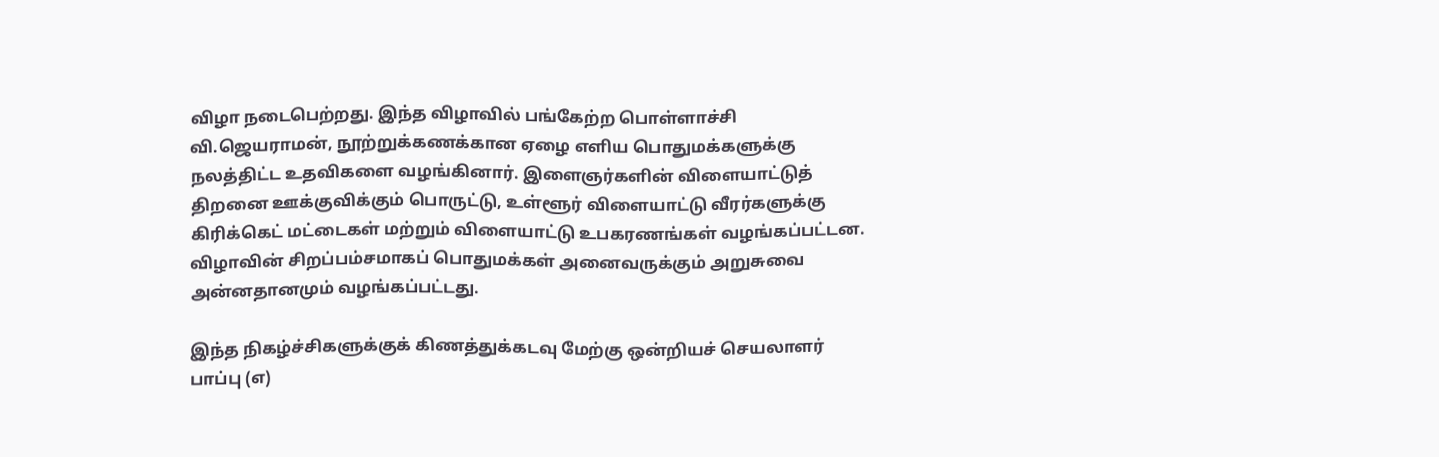விழா நடைபெற்றது. இந்த விழாவில் பங்கேற்ற பொள்ளாச்சி வி.ஜெயராமன், நூற்றுக்கணக்கான ஏழை எளிய பொதுமக்களுக்கு நலத்திட்ட உதவிகளை வழங்கினார். இளைஞர்களின் விளையாட்டுத் திறனை ஊக்குவிக்கும் பொருட்டு, உள்ளூர் விளையாட்டு வீரர்களுக்கு கிரிக்கெட் மட்டைகள் மற்றும் விளையாட்டு உபகரணங்கள் வழங்கப்பட்டன. விழாவின் சிறப்பம்சமாகப் பொதுமக்கள் அனைவருக்கும் அறுசுவை அன்னதானமும் வழங்கப்பட்டது.

இந்த நிகழ்ச்சிகளுக்குக் கிணத்துக்கடவு மேற்கு ஒன்றியச் செயலாளர் பாப்பு (எ)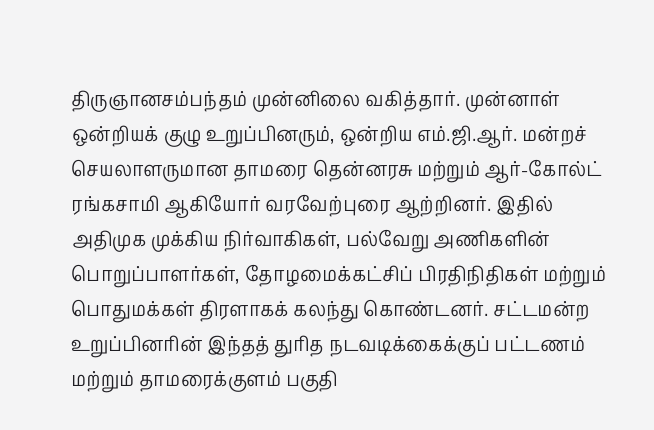திருஞானசம்பந்தம் முன்னிலை வகித்தார். முன்னாள் ஒன்றியக் குழு உறுப்பினரும், ஒன்றிய எம்.ஜி.ஆர். மன்றச் செயலாளருமான தாமரை தென்னரசு மற்றும் ஆர்-கோல்ட் ரங்கசாமி ஆகியோர் வரவேற்புரை ஆற்றினர். இதில் அதிமுக முக்கிய நிர்வாகிகள், பல்வேறு அணிகளின் பொறுப்பாளர்கள், தோழமைக்கட்சிப் பிரதிநிதிகள் மற்றும் பொதுமக்கள் திரளாகக் கலந்து கொண்டனர். சட்டமன்ற உறுப்பினரின் இந்தத் துரித நடவடிக்கைக்குப் பட்டணம் மற்றும் தாமரைக்குளம் பகுதி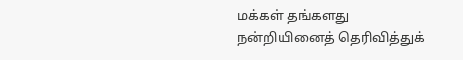மக்கள் தங்களது நன்றியினைத் தெரிவித்துக்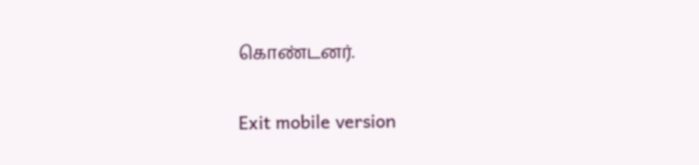கொண்டனர்.

Exit mobile version